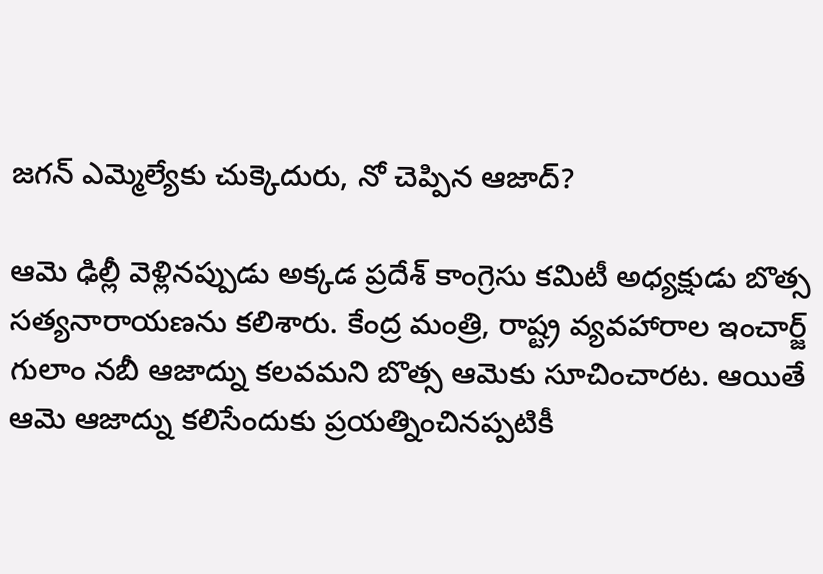జగన్ ఎమ్మెల్యేకు చుక్కెదురు, నో చెప్పిన ఆజాద్?

ఆమె ఢిల్లీ వెళ్లినప్పుడు అక్కడ ప్రదేశ్ కాంగ్రెసు కమిటీ అధ్యక్షుడు బొత్స సత్యనారాయణను కలిశారు. కేంద్ర మంత్రి, రాష్ట్ర వ్యవహారాల ఇంచార్జ్ గులాం నబీ ఆజాద్ను కలవమని బొత్స ఆమెకు సూచించారట. ఆయితే ఆమె ఆజాద్ను కలిసేందుకు ప్రయత్నించినప్పటికీ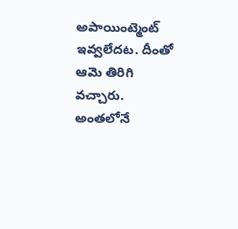అపాయింట్మెంట్ ఇవ్వలేదట. దీంతో ఆమె తిరిగి వచ్చారు. అంతలోనే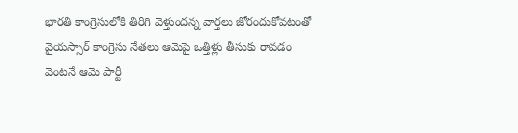భారతి కాంగ్రెసులోకి తిరిగి వెళ్తుందన్న వార్తలు జోరందుకోవటంతో వైయస్సార్ కాంగ్రెసు నేతలు ఆమెపై ఒత్తిళ్లు తీసుకు రావడం వెంటనే ఆమె పార్టీ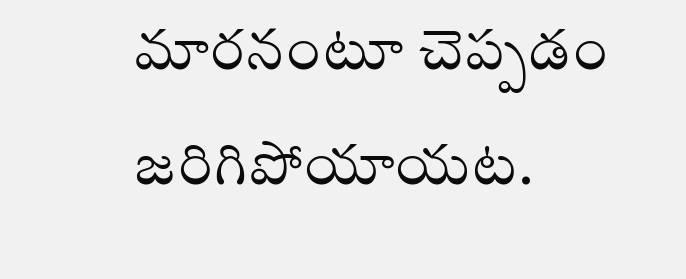మారనంటూ చెప్పడం జరిగిపోయాయట.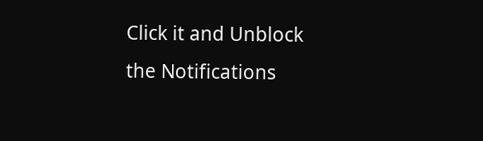Click it and Unblock the Notifications